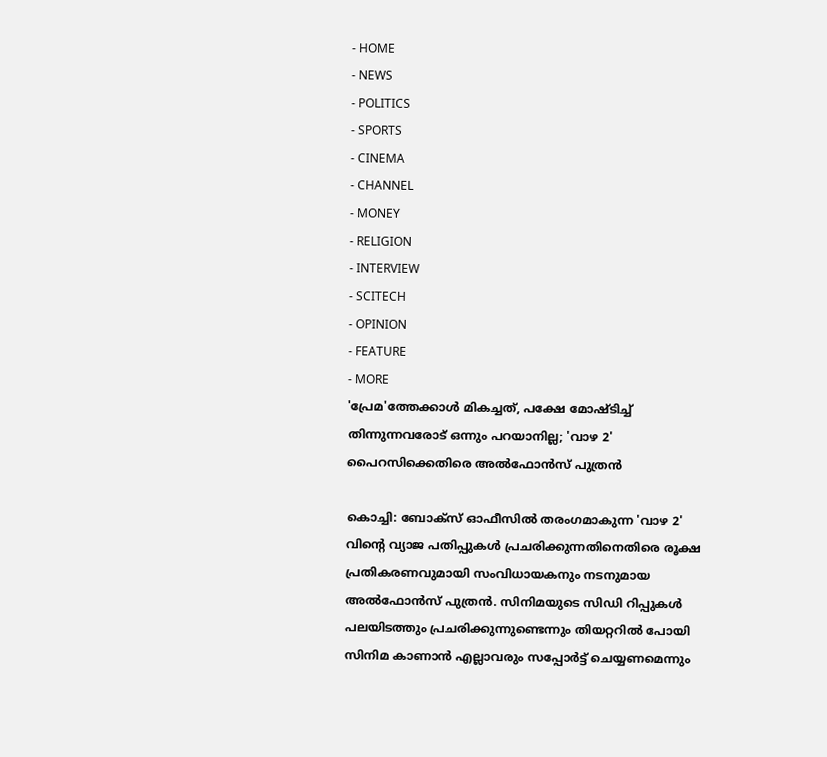- HOME
- NEWS
- POLITICS
- SPORTS
- CINEMA
- CHANNEL
- MONEY
- RELIGION
- INTERVIEW
- SCITECH
- OPINION
- FEATURE
- MORE
'പ്രേമ'ത്തേക്കാൾ മികച്ചത്, പക്ഷേ മോഷ്ടിച്ച് തിന്നുന്നവരോട് ഒന്നും പറയാനില്ല; 'വാഴ 2' പൈറസിക്കെതിരെ അൽഫോൻസ് പുത്രൻ

കൊച്ചി: ബോക്സ് ഓഫീസിൽ തരംഗമാകുന്ന 'വാഴ 2' വിന്റെ വ്യാജ പതിപ്പുകൾ പ്രചരിക്കുന്നതിനെതിരെ രൂക്ഷ പ്രതികരണവുമായി സംവിധായകനും നടനുമായ അൽഫോൻസ് പുത്രൻ. സിനിമയുടെ സിഡി റിപ്പുകൾ പലയിടത്തും പ്രചരിക്കുന്നുണ്ടെന്നും തിയറ്ററിൽ പോയി സിനിമ കാണാൻ എല്ലാവരും സപ്പോർട്ട് ചെയ്യണമെന്നും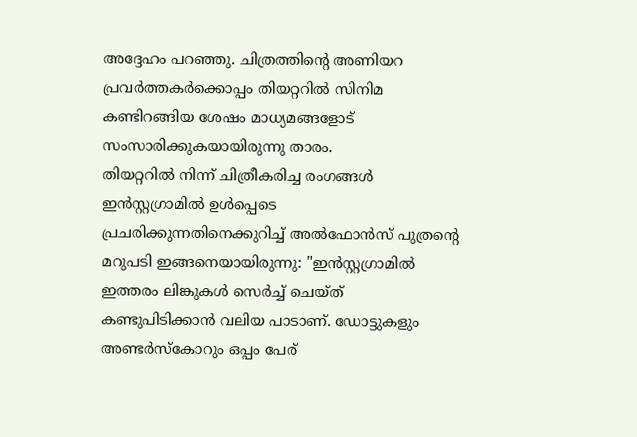അദ്ദേഹം പറഞ്ഞു. ചിത്രത്തിന്റെ അണിയറ പ്രവർത്തകർക്കൊപ്പം തിയറ്ററിൽ സിനിമ കണ്ടിറങ്ങിയ ശേഷം മാധ്യമങ്ങളോട് സംസാരിക്കുകയായിരുന്നു താരം.
തിയറ്ററിൽ നിന്ന് ചിത്രീകരിച്ച രംഗങ്ങൾ ഇൻസ്റ്റഗ്രാമിൽ ഉൾപ്പെടെ പ്രചരിക്കുന്നതിനെക്കുറിച്ച് അൽഫോൻസ് പുത്രന്റെ മറുപടി ഇങ്ങനെയായിരുന്നു: "ഇൻസ്റ്റഗ്രാമിൽ ഇത്തരം ലിങ്കുകൾ സെർച്ച് ചെയ്ത് കണ്ടുപിടിക്കാൻ വലിയ പാടാണ്. ഡോട്ടുകളും അണ്ടർസ്കോറും ഒപ്പം പേര്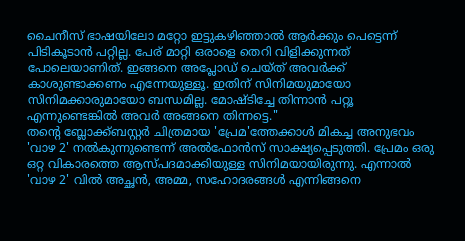ചൈനീസ് ഭാഷയിലോ മറ്റോ ഇട്ടുകഴിഞ്ഞാൽ ആർക്കും പെട്ടെന്ന് പിടികൂടാൻ പറ്റില്ല. പേര് മാറ്റി ഒരാളെ തെറി വിളിക്കുന്നത് പോലെയാണിത്. ഇങ്ങനെ അപ്ലോഡ് ചെയ്ത് അവർക്ക് കാശുണ്ടാക്കണം എന്നേയുള്ളൂ. ഇതിന് സിനിമയുമായോ സിനിമക്കാരുമായോ ബന്ധമില്ല. മോഷ്ടിച്ചേ തിന്നാൻ പറ്റൂ എന്നുണ്ടെങ്കിൽ അവർ അങ്ങനെ തിന്നട്ടെ."
തന്റെ ബ്ലോക്ക്ബസ്റ്റർ ചിത്രമായ 'പ്രേമ'ത്തേക്കാൾ മികച്ച അനുഭവം 'വാഴ 2' നൽകുന്നുണ്ടെന്ന് അൽഫോൻസ് സാക്ഷ്യപ്പെടുത്തി. പ്രേമം ഒരു ഒറ്റ വികാരത്തെ ആസ്പദമാക്കിയുള്ള സിനിമയായിരുന്നു. എന്നാൽ 'വാഴ 2' വിൽ അച്ഛൻ, അമ്മ, സഹോദരങ്ങൾ എന്നിങ്ങനെ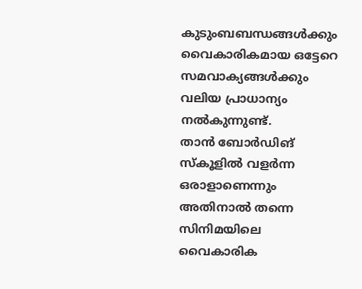കുടുംബബന്ധങ്ങൾക്കും വൈകാരികമായ ഒട്ടേറെ സമവാക്യങ്ങൾക്കും വലിയ പ്രാധാന്യം നൽകുന്നുണ്ട്.
താൻ ബോർഡിങ് സ്കൂളിൽ വളർന്ന ഒരാളാണെന്നും അതിനാൽ തന്നെ സിനിമയിലെ വൈകാരിക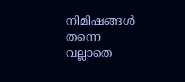നിമിഷങ്ങൾ തന്നെ വല്ലാതെ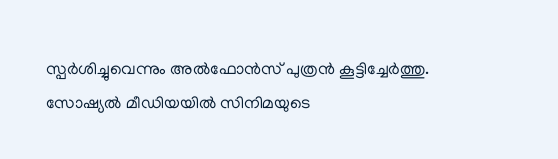സ്പർശിച്ചുവെന്നും അൽഫോൻസ് പുത്രൻ കൂട്ടിച്ചേർത്തു. സോഷ്യൽ മീഡിയയിൽ സിനിമയുടെ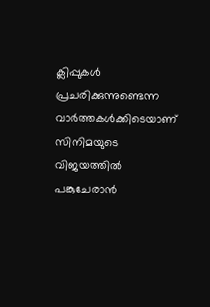ക്ലിപ്പുകൾ പ്രചരിക്കുന്നുണ്ടെന്ന വാർത്തകൾക്കിടെയാണ് സിനിമയുടെ വിജയത്തിൽ പങ്കുചേരാൻ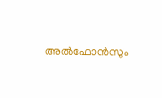അൽഫോൻസും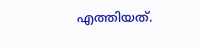എത്തിയത്.